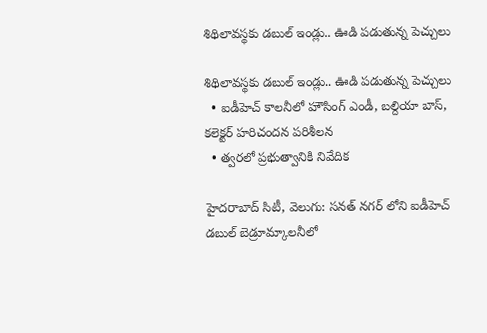శిథిలావస్థకు డబుల్ ఇండ్లు.. ఊడి పడుతున్న పెచ్చులు

శిథిలావస్థకు డబుల్ ఇండ్లు.. ఊడి పడుతున్న పెచ్చులు
  • ఐడీహెచ్ కాలనీలో హౌసింగ్ ఎండీ, బల్దియా బాస్, కలెక్టర్ హరిచందన పరిశీలన
  • త్వరలో ప్రభుత్వానికి నివేదిక

హైదరాబాద్ సిటీ, వెలుగు: సనత్ నగర్ లోని ఐడీహెచ్ డబుల్ బెడ్రూమ్కాలనీలో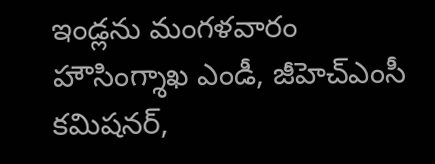ఇండ్లను మంగళవారం హౌసింగ్శాఖ ఎండీ, జీహెచ్ఎంసీ కమిషనర్,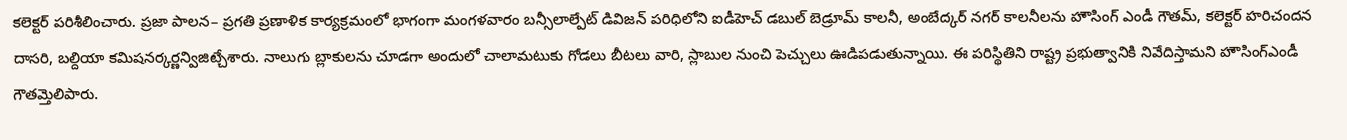కలెక్టర్ పరిశీలించారు. ప్రజా పాలన– ప్రగతి ప్రణాళిక కార్యక్రమంలో భాగంగా మంగళవారం బన్సీలాల్పేట్ డివిజన్ పరిధిలోని ఐడీహెచ్ డబుల్ బెడ్రూమ్ కాలనీ, అంబేద్కర్ నగర్ కాలనీలను హౌసింగ్ ఎండీ గౌతమ్, కలెక్టర్ హరిచందన దాసరి, బల్దియా కమిషనర్కర్ణన్విజిట్చేశారు. నాలుగు బ్లాకులను చూడగా అందులో చాలామటుకు గోడలు బీటలు వారి, స్లాబుల నుంచి పెచ్చులు ఊడిపడుతున్నాయి. ఈ పరిస్థితిని రాష్ట్ర ప్రభుత్వానికి నివేదిస్తామని హౌసింగ్ఎండీ గౌతమ్తెలిపారు.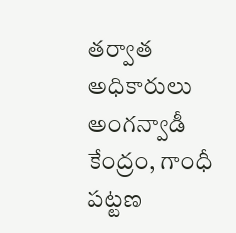తర్వాత అధికారులు అంగన్వాడీ కేంద్రం, గాంధీ పట్టణ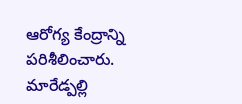ఆరోగ్య కేంద్రాన్ని పరిశీలించారు. మారేడ్పల్లి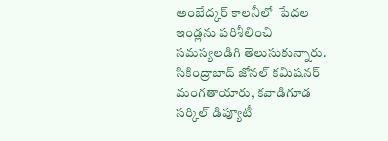అంబేద్కర్ కాలనీలో  పేదల ఇండ్లను పరిశీలించి సమస్యలడిగి తెలుసుకున్నారు. సికింద్రాబాద్ జోనల్ కమిషనర్ మంగతాయారు, కవాడిగూడ సర్కిల్ డిప్యూటీ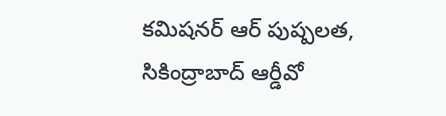కమిషనర్ ఆర్ పుష్పలత, సికింద్రాబాద్ ఆర్డీవో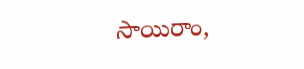సాయిరాం,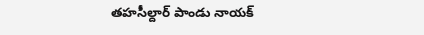తహసీల్దార్ పాండు నాయక్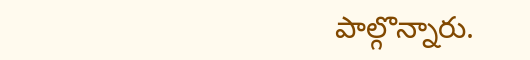పాల్గొన్నారు.